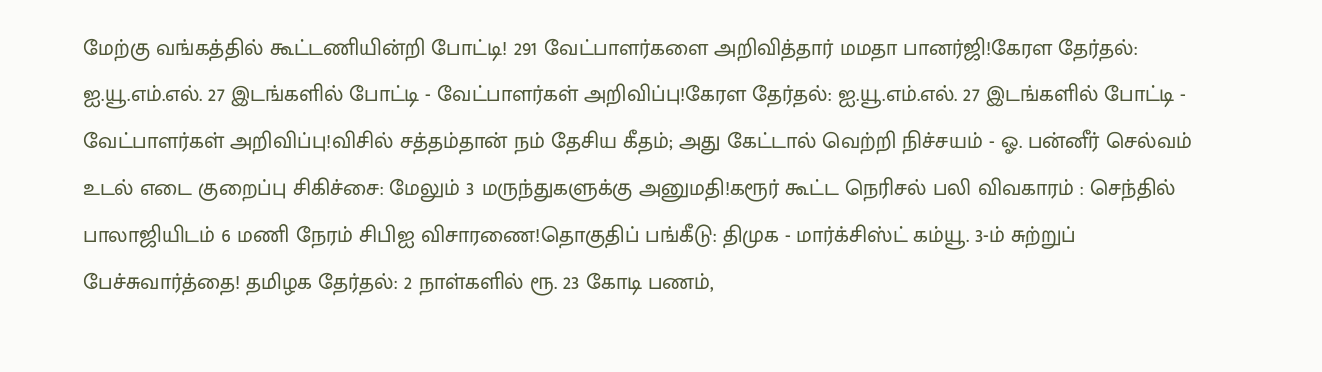மேற்கு வங்கத்தில் கூட்டணியின்றி போட்டி! 291 வேட்பாளர்களை அறிவித்தார் மமதா பானர்ஜி!கேரள தேர்தல்: ஐ.யூ.எம்.எல். 27 இடங்களில் போட்டி - வேட்பாளர்கள் அறிவிப்பு!கேரள தேர்தல்: ஐ.யூ.எம்.எல். 27 இடங்களில் போட்டி - வேட்பாளர்கள் அறிவிப்பு!விசில் சத்தம்தான் நம் தேசிய கீதம்; அது கேட்டால் வெற்றி நிச்சயம் - ஓ. பன்னீர் செல்வம் உடல் எடை குறைப்பு சிகிச்சை: மேலும் 3 மருந்துகளுக்கு அனுமதி!கரூர் கூட்ட நெரிசல் பலி விவகாரம் : செந்தில் பாலாஜியிடம் 6 மணி நேரம் சிபிஐ விசாரணை!தொகுதிப் பங்கீடு: திமுக - மார்க்சிஸ்ட் கம்யூ. 3-ம் சுற்றுப் பேச்சுவார்த்தை! தமிழக தேர்தல்: 2 நாள்களில் ரூ. 23 கோடி பணம்,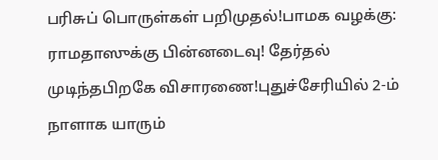பரிசுப் பொருள்கள் பறிமுதல்!பாமக வழக்கு: ராமதாஸுக்கு பின்னடைவு! தேர்தல் முடிந்தபிறகே விசாரணை!புதுச்சேரியில் 2-ம் நாளாக யாரும்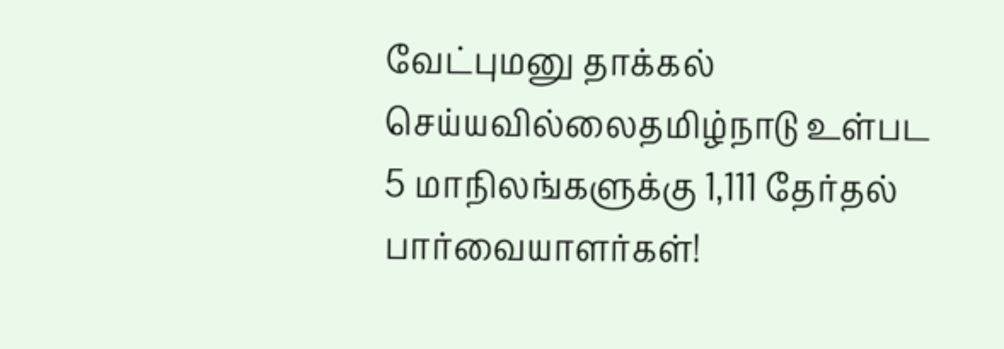வேட்புமனு தாக்கல் செய்யவில்லைதமிழ்நாடு உள்பட 5 மாநிலங்களுக்கு 1,111 தேர்தல் பார்வையாளர்கள்!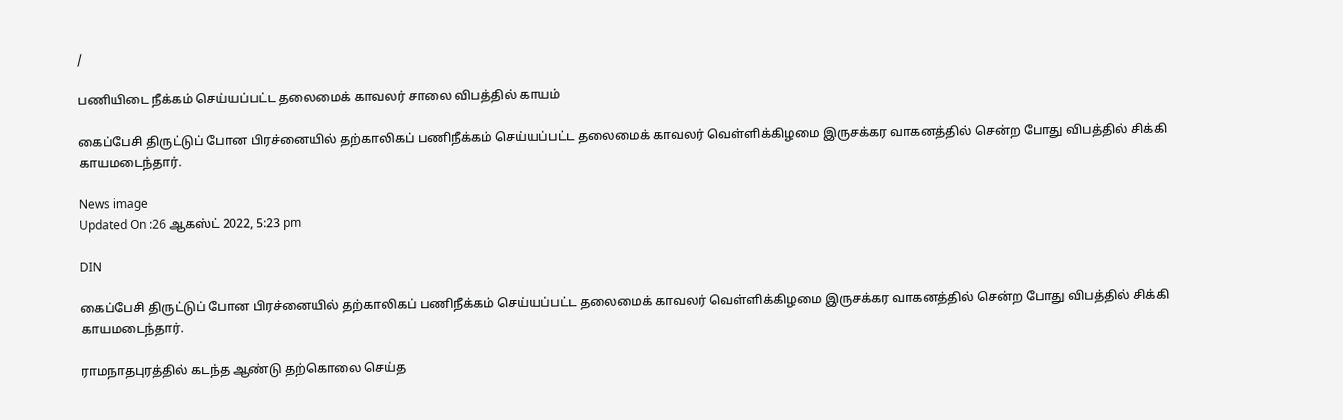/

பணியிடை நீக்கம் செய்யப்பட்ட தலைமைக் காவலர் சாலை விபத்தில் காயம்

கைப்பேசி திருட்டுப் போன பிரச்னையில் தற்காலிகப் பணிநீக்கம் செய்யப்பட்ட தலைமைக் காவலர் வெள்ளிக்கிழமை இருசக்கர வாகனத்தில் சென்ற போது விபத்தில் சிக்கி காயமடைந்தார்.

News image
Updated On :26 ஆகஸ்ட் 2022, 5:23 pm

DIN

கைப்பேசி திருட்டுப் போன பிரச்னையில் தற்காலிகப் பணிநீக்கம் செய்யப்பட்ட தலைமைக் காவலர் வெள்ளிக்கிழமை இருசக்கர வாகனத்தில் சென்ற போது விபத்தில் சிக்கி காயமடைந்தார்.

ராமநாதபுரத்தில் கடந்த ஆண்டு தற்கொலை செய்த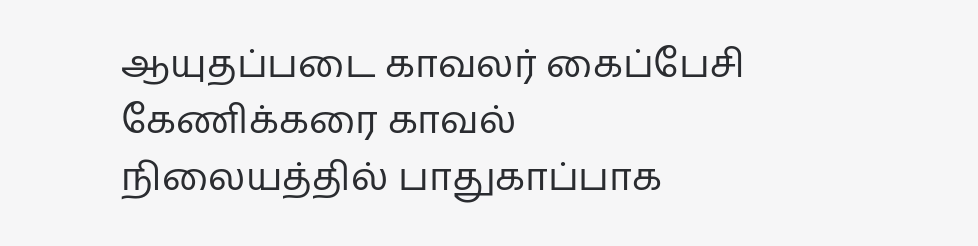ஆயுதப்படை காவலர் கைப்பேசி கேணிக்கரை காவல் நிலையத்தில் பாதுகாப்பாக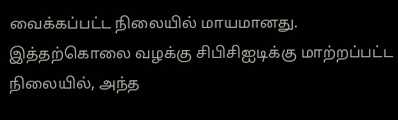வைக்கப்பட்ட நிலையில் மாயமானது. இத்தற்கொலை வழக்கு சிபிசிஐடிக்கு மாற்றப்பட்ட நிலையில், அந்த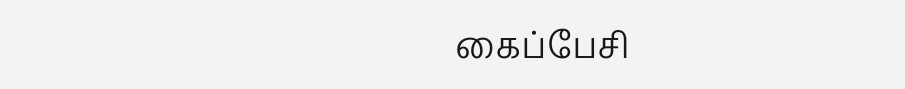கைப்பேசி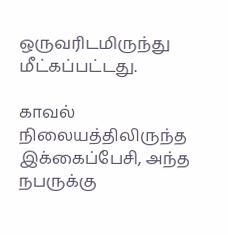ஒருவரிடமிருந்து மீட்கப்பட்டது.

காவல் நிலையத்திலிருந்த இக்கைப்பேசி, அந்த நபருக்கு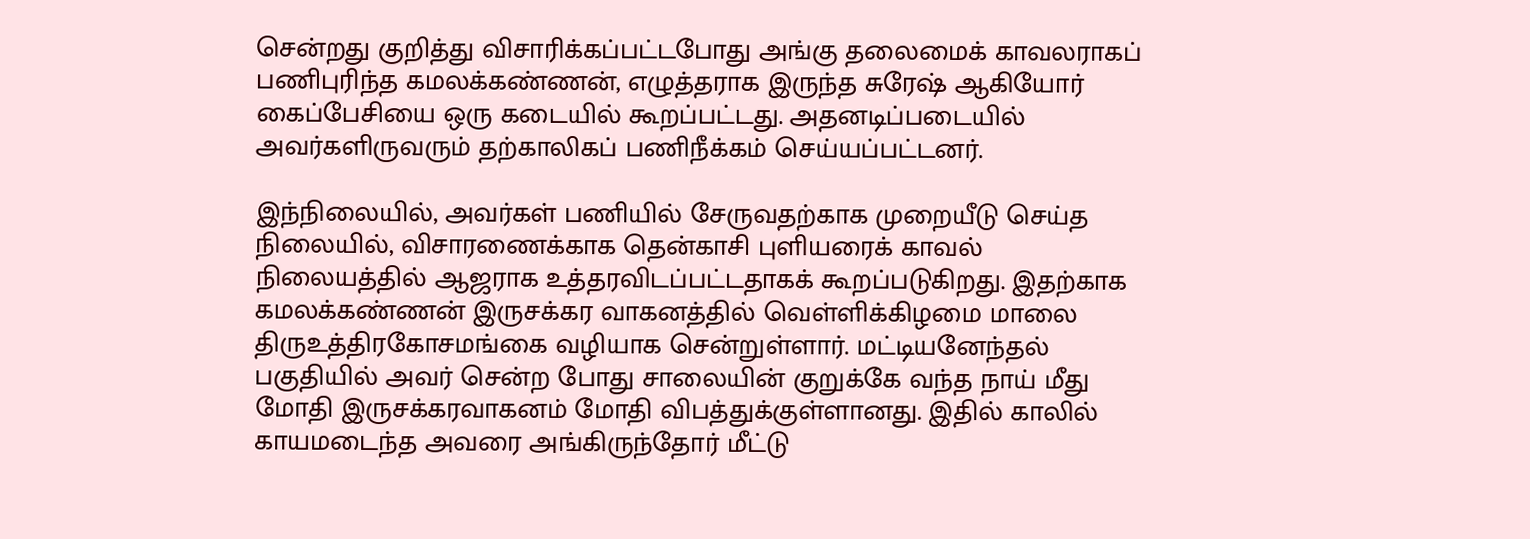சென்றது குறித்து விசாரிக்கப்பட்டபோது அங்கு தலைமைக் காவலராகப் பணிபுரிந்த கமலக்கண்ணன், எழுத்தராக இருந்த சுரேஷ் ஆகியோர் கைப்பேசியை ஒரு கடையில் கூறப்பட்டது. அதனடிப்படையில் அவர்களிருவரும் தற்காலிகப் பணிநீக்கம் செய்யப்பட்டனர்.

இந்நிலையில், அவர்கள் பணியில் சேருவதற்காக முறையீடு செய்த நிலையில், விசாரணைக்காக தென்காசி புளியரைக் காவல் நிலையத்தில் ஆஜராக உத்தரவிடப்பட்டதாகக் கூறப்படுகிறது. இதற்காக கமலக்கண்ணன் இருசக்கர வாகனத்தில் வெள்ளிக்கிழமை மாலை திருஉத்திரகோசமங்கை வழியாக சென்றுள்ளார். மட்டியனேந்தல் பகுதியில் அவர் சென்ற போது சாலையின் குறுக்கே வந்த நாய் மீது மோதி இருசக்கரவாகனம் மோதி விபத்துக்குள்ளானது. இதில் காலில் காயமடைந்த அவரை அங்கிருந்தோர் மீட்டு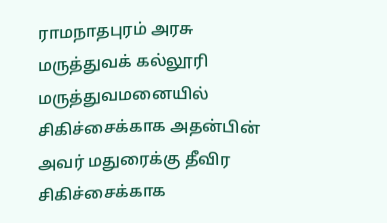ராமநாதபுரம் அரசு மருத்துவக் கல்லூரி மருத்துவமனையில் சிகிச்சைக்காக அதன்பின் அவர் மதுரைக்கு தீவிர சிகிச்சைக்காக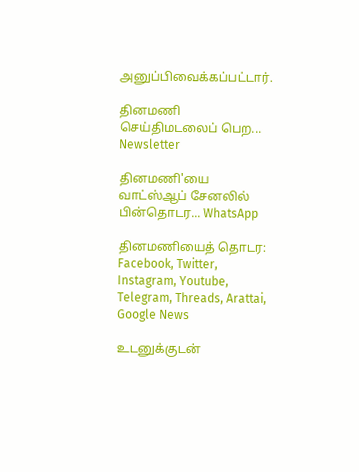அனுப்பிவைக்கப்பட்டார்.

தினமணி செய்திமடலைப் பெற... Newsletter

தினமணி'யை வாட்ஸ்ஆப் சேனலில் பின்தொடர... WhatsApp

தினமணியைத் தொடர: Facebook, Twitter, Instagram, Youtube, Telegram, Threads, Arattai, Google News

உடனுக்குடன்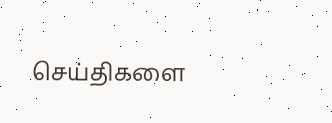செய்திகளை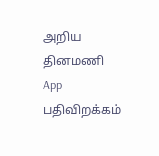அறிய தினமணி App பதிவிறக்கம்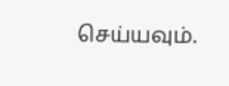செய்யவும்.